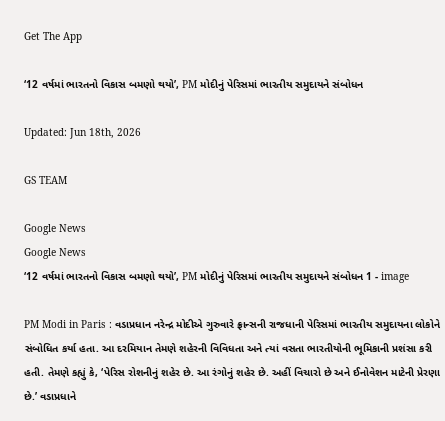Get The App

‘12 વર્ષમાં ભારતનો વિકાસ બમણો થયો’, PM મોદીનું પેરિસમાં ભારતીય સમુદાયને સંબોધન

Updated: Jun 18th, 2026

GS TEAM

Google News
Google News
‘12 વર્ષમાં ભારતનો વિકાસ બમણો થયો’, PM મોદીનું પેરિસમાં ભારતીય સમુદાયને સંબોધન 1 - image

PM Modi in Paris : વડાપ્રધાન નરેન્દ્ર મોદીએ ગુરુવારે ફ્રાન્સની રાજધાની પેરિસમાં ભારતીય સમુદાયના લોકોને સંબોધિત કર્યા હતા. આ દરમિયાન તેમણે શહેરની વિવિધતા અને ત્યાં વસતા ભારતીયોની ભૂમિકાની પ્રશંસા કરી હતી. તેમણે કહ્યું કે, ‘પેરિસ રોશનીનું શહેર છે. આ રંગોનું શહેર છે. અહીં વિચારો છે અને ઈનોવેશન માટેની પ્રેરણા છે.’ વડાપ્રધાને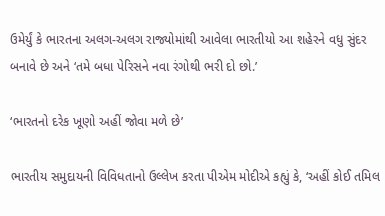ઉમેર્યું કે ભારતના અલગ-અલગ રાજ્યોમાંથી આવેલા ભારતીયો આ શહેરને વધુ સુંદર બનાવે છે અને ‘તમે બધા પેરિસને નવા રંગોથી ભરી દો છો.’

‘ભારતનો દરેક ખૂણો અહીં જોવા મળે છે’

ભારતીય સમુદાયની વિવિધતાનો ઉલ્લેખ કરતા પીએમ મોદીએ કહ્યું કે, ‘અહીં કોઈ તમિલ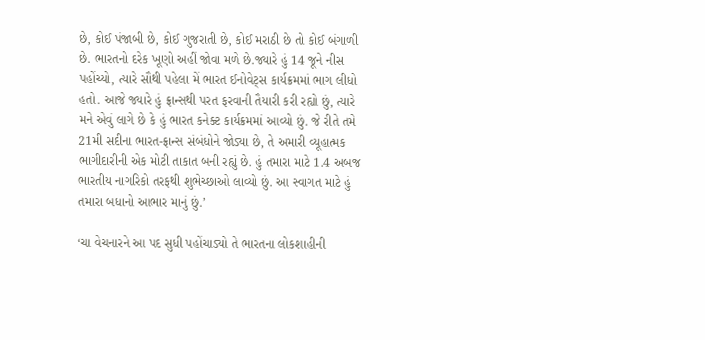છે, કોઈ પંજાબી છે, કોઈ ગુજરાતી છે, કોઈ મરાઠી છે તો કોઈ બંગાળી છે. ભારતનો દરેક ખૂણો અહીં જોવા મળે છે.જ્યારે હું 14 જૂને નીસ પહોંચ્યો, ત્યારે સૌથી પહેલા મેં ભારત ઈનોવેટ્સ કાર્યક્રમમાં ભાગ લીધો હતો. આજે જ્યારે હું ફ્રાન્સથી પરત ફરવાની તૈયારી કરી રહ્યો છું, ત્યારે મને એવું લાગે છે કે હું ભારત કનેક્ટ કાર્યક્રમમાં આવ્યો છું. જે રીતે તમે 21મી સદીના ભારત-ફ્રાન્સ સંબંધોને જોડ્યા છે, તે અમારી વ્યૂહાત્મક ભાગીદારીની એક મોટી તાકાત બની રહ્યું છે. હું તમારા માટે 1.4 અબજ ભારતીય નાગરિકો તરફથી શુભેચ્છાઓ લાવ્યો છું. આ સ્વાગત માટે હું તમારા બધાનો આભાર માનું છું.’

‘ચા વેચનારને આ પદ સુધી પહોંચાડ્યો તે ભારતના લોકશાહીની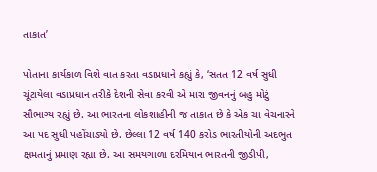તાકાત’

પોતાના કાર્યકાળ વિશે વાત કરતા વડાપ્રધાને કહ્યું કે, ‘સતત 12 વર્ષ સુધી ચૂંટાયેલા વડાપ્રધાન તરીકે દેશની સેવા કરવી એ મારા જીવનનું બહુ મોટું સૌભાગ્ય રહ્યું છે. આ ભારતના લોકશાહીની જ તાકાત છે કે એક ચા વેચનારને આ પદ સુધી પહોંચાડ્યો છે. છેલ્લા 12 વર્ષ 140 કરોડ ભારતીયોની અદભુત ક્ષમતાનું પ્રમાણ રહ્યા છે. આ સમયગાળા દરમિયાન ભારતની જીડીપી,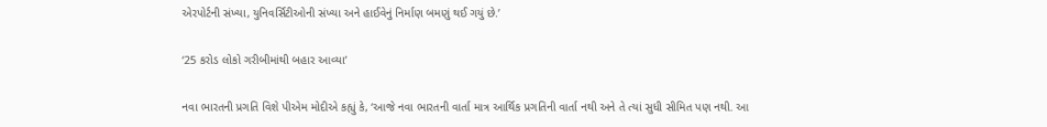એરપોર્ટની સંખ્યા, યુનિવર્સિટીઓની સંખ્યા અને હાઈવેનું નિર્માણ બમણું થઈ ગયું છે.’

‘25 કરોડ લોકો ગરીબીમાંથી બહાર આવ્યા’

નવા ભારતની પ્રગતિ વિશે પીએમ મોદીએ કહ્યું કે, ‘આજે નવા ભારતની વાર્તા માત્ર આર્થિક પ્રગતિની વાર્તા નથી અને તે ત્યાં સુધી સીમિત પણ નથી. આ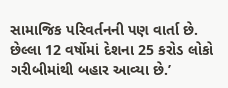સામાજિક પરિવર્તનની પણ વાર્તા છે. છેલ્લા 12 વર્ષોમાં દેશના 25 કરોડ લોકો ગરીબીમાંથી બહાર આવ્યા છે.’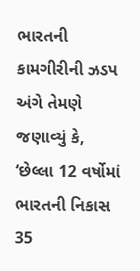ભારતની કામગીરીની ઝડપ અંગે તેમણે જણાવ્યું કે, ‘છેલ્લા 12 વર્ષોમાં ભારતની નિકાસ 35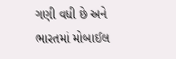ગણી વધી છે અને ભારતમાં મોબાઈલ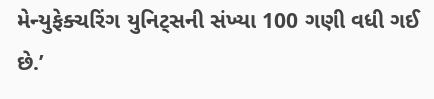મેન્યુફેક્ચરિંગ યુનિટ્સની સંખ્યા 100 ગણી વધી ગઈ છે.’